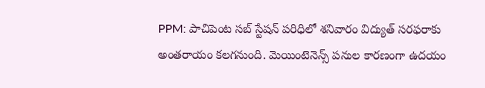PPM: పాచిపెంట సబ్ స్టేషన్ పరిధిలో శనివారం విద్యుత్ సరఫరాకు అంతరాయం కలగనుంది. మెయింటెనెన్స్ పనుల కారణంగా ఉదయం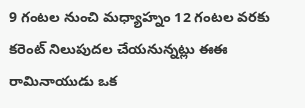9 గంటల నుంచి మధ్యాహ్నం 12 గంటల వరకు కరెంట్ నిలుపుదల చేయనున్నట్లు ఈఈ రామినాయుడు ఒక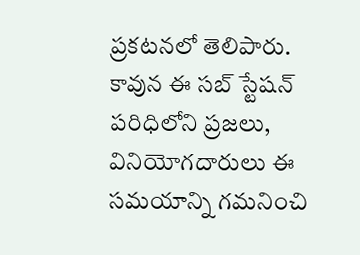ప్రకటనలో తెలిపారు. కావున ఈ సబ్ స్టేషన్ పరిధిలోని ప్రజలు, వినియోగదారులు ఈ సమయాన్ని గమనించి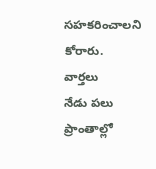సహకరించాలని కోరారు.
వార్తలు
నేడు పలు ప్రాంతాల్లో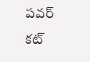పవర్ కట్